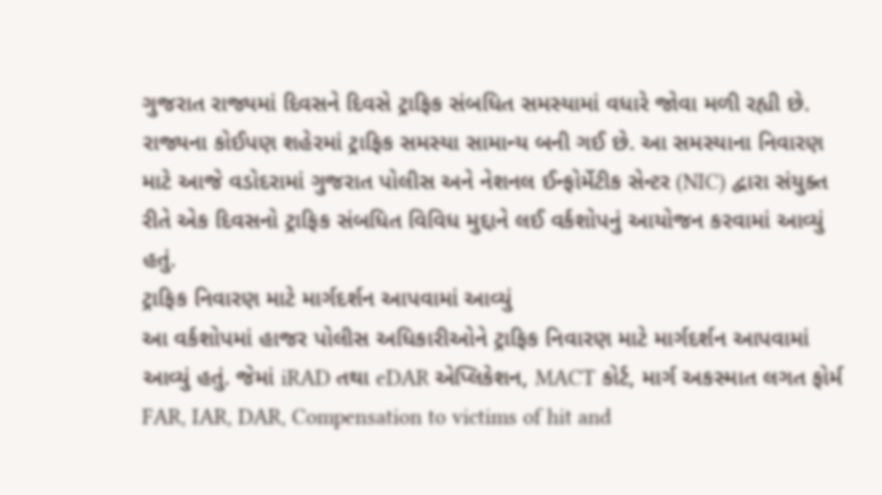ગુજરાત રાજ્યમાં દિવસને દિવસે ટ્રાફિક સંબધિત સમસ્યામાં વધારે જોવા મળી રહ્યી છે. રાજ્યના કોઈપણ શહેરમાં ટ્રાફિક સમસ્યા સામાન્ય બની ગઈ છે. આ સમસ્યાના નિવારણ માટે આજે વડોદરામાં ગુજરાત પોલીસ અને નેશનલ ઈન્ફોર્મેટીક સેન્ટર (NIC) દ્વારા સંયુક્ત રીતે એક દિવસનો ટ્રાફિક સંબધિત વિવિધ મુદ્દાને લઈ વર્કશોપનું આયોજન કરવામાં આવ્યું હતું.
ટ્રાફિક નિવારણ માટે માર્ગદર્શન આપવામાં આવ્યું
આ વર્કશોપમાં હાજર પોલીસ અધિકારીઓને ટ્રાફિક નિવારણ માટે માર્ગદર્શન આપવામાં આવ્યું હતું. જેમાં iRAD તથા eDAR એપ્લિકેશન, MACT કોર્ટ, માર્ગ અકસ્માત લગત ફોર્મ FAR, IAR, DAR, Compensation to victims of hit and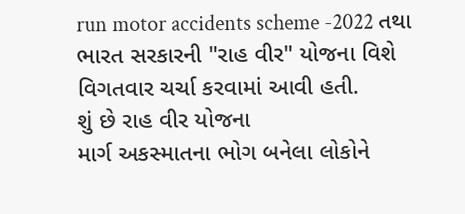run motor accidents scheme -2022 તથા ભારત સરકારની "રાહ વીર" યોજના વિશે વિગતવાર ચર્ચા કરવામાં આવી હતી.
શું છે રાહ વીર યોજના
માર્ગ અકસ્માતના ભોગ બનેલા લોકોને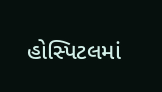હોસ્પિટલમાં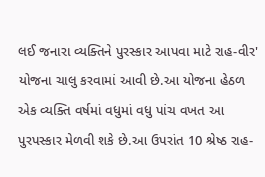લઈ જનારા વ્યક્તિને પુરસ્કાર આપવા માટે રાહ-વીર' યોજના ચાલુ કરવામાં આવી છે.આ યોજના હેઠળ એક વ્યક્તિ વર્ષમાં વધુમાં વધુ પાંચ વખત આ પુરપસ્કાર મેળવી શકે છે.આ ઉપરાંત 10 શ્રેષ્ઠ રાહ-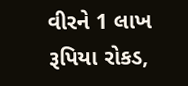વીરને 1 લાખ રૂપિયા રોકડ,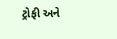ટ્રોફી અને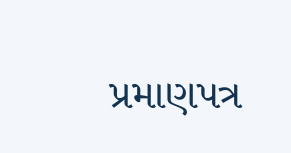પ્રમાણપત્ર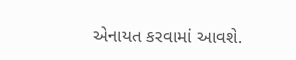એનાયત કરવામાં આવશે.